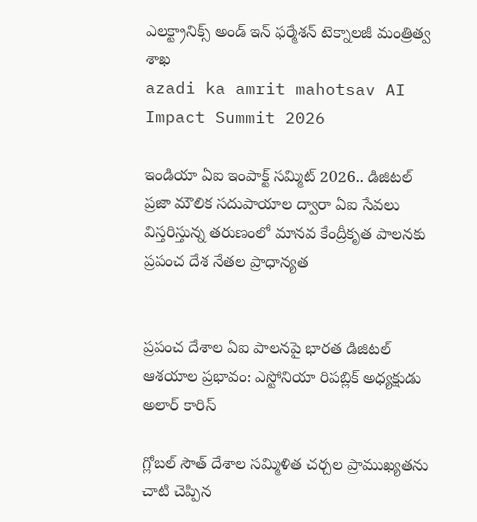ఎలక్ట్రానిక్స్ అండ్ ఇన్‌ ఫ‌ర్మేశన్‌ టెక్నాలజీ మంత్రిత్వ శాఖ
azadi ka amrit mahotsav AI Impact Summit 2026

ఇండియా ఏఐ ఇంపాక్ట్‌ సమ్మిట్ 2026.. డిజిటల్ ప్రజా మౌలిక సదుపాయాల ద్వారా ఏఐ సేవలు విస్తరిస్తున్న తరుణంలో మానవ కేంద్రీకృత పాలనకు ప్రపంచ దేశ నేతల ప్రాధాన్యత


ప్రపంచ దేశాల ఏఐ పాలనపై భారత డిజిటల్ ఆశయాల ప్రభావం: ఎస్టోనియా రిపబ్లిక్ అధ్యక్షుడు అలార్ కారిస్

గ్లోబల్ సౌత్ దేశాల సమ్మిళిత చర్చల ప్రాముఖ్యతను చాటి చెప్పిన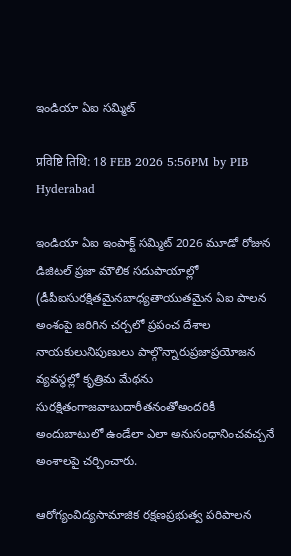ఇండియా ఏఐ సమ్మిట్

प्रविष्टि तिथि: 18 FEB 2026 5:56PM by PIB Hyderabad

ఇండియా ఏఐ ఇంపాక్ట్ సమ్మిట్ 2026 మూడో రోజున డిజిటల్ ప్రజా మౌలిక సదుపాయాల్లో (డీపీఐసురక్షితమైనబాధ్యతాయుతమైన ఏఐ పాలన అంశంపై జరిగిన చర్చలో ప్రపంచ దేశాల నాయకులునిపుణులు పాల్గొన్నారుప్రజాప్రయోజన వ్యవస్థల్లో కృత్రిమ మేథను సురక్షితంగాజవాబుదారీతనంతోఅందరికీ అందుబాటులో ఉండేలా ఎలా అనుసంధానించవచ్చనే అంశాలపై చర్చించారు.

ఆరోగ్యంవిద్యసామాజిక రక్షణప్రభుత్వ పరిపాలన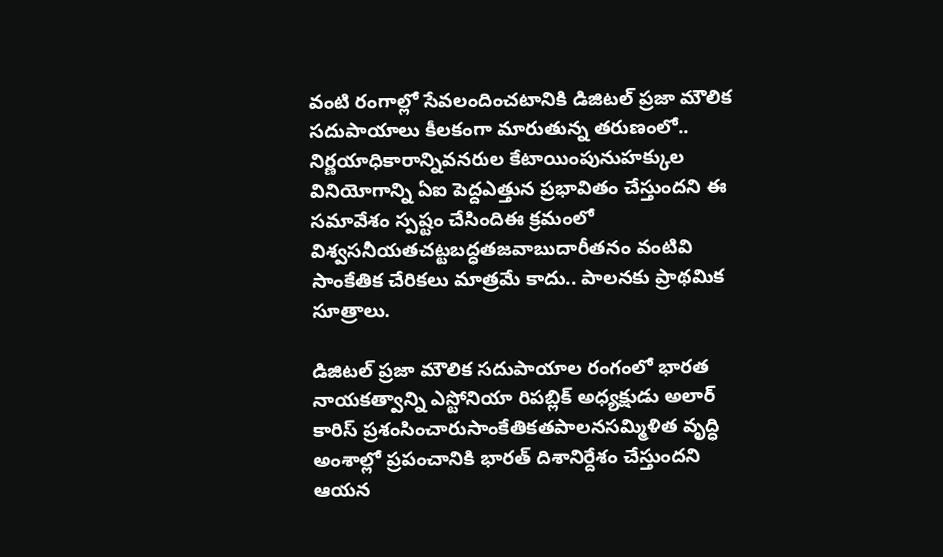వంటి రంగాల్లో సేవలందించటానికి డిజిటల్ ప్రజా మౌలిక సదుపాయాలు కీలకంగా మారుతున్న తరుణంలో.. నిర్ణయాధికారాన్నివనరుల కేటాయింపునుహక్కుల వినియోగాన్ని ఏఐ పెద్దఎత్తున ప్రభావితం చేస్తుందని ఈ సమావేశం స్పష్టం చేసిందిఈ క్రమంలో విశ్వసనీయతచట్టబద్ధతజవాబుదారీతనం వంటివి సాంకేతిక చేరికలు మాత్రమే కాదు.. పాలనకు ప్రాథమిక సూత్రాలు.

డిజిటల్ ప్రజా మౌలిక సదుపాయాల రంగంలో భారత నాయకత్వాన్ని ఎస్టోనియా రిపబ్లిక్ అధ్యక్షుడు అలార్ కారిస్ ప్రశంసించారుసాంకేతికతపాలనసమ్మిళిత వృద్ధి అంశాల్లో ప్రపంచానికి భారత్ దిశానిర్దేశం చేస్తుందని ఆయన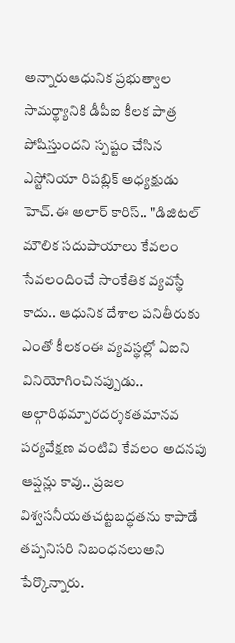అన్నారుఆధునిక ప్రభుత్వాల సామర్థ్యానికి డీపీఐ కీలక పాత్ర పోషిస్తుందని స్పష్టం చేసిన ఎస్టోనియా రిపబ్లిక్ అధ్యక్షుడు హెచ్.ఈ అలార్ కారిస్.. "డిజిటల్ మౌలిక సదుపాయాలు కేవలం సేవలందించే సాంకేతిక వ్యవస్థే కాదు.. ఆధునిక దేశాల పనితీరుకు ఎంతో కీలకంఈ వ్యవస్థల్లో ఏఐని వినియోగించినప్పుడు.. అల్గారిథమ్పారదర్శకతమానవ పర్యవేక్షణ వంటివి కేవలం అదనపు ఆప్షన్లు కావు.. ప్రజల విశ్వసనీయతచట్టబద్ధతను కాపాడే తప్పనిసరి నిబంధనలుఅని పేర్కొన్నారు.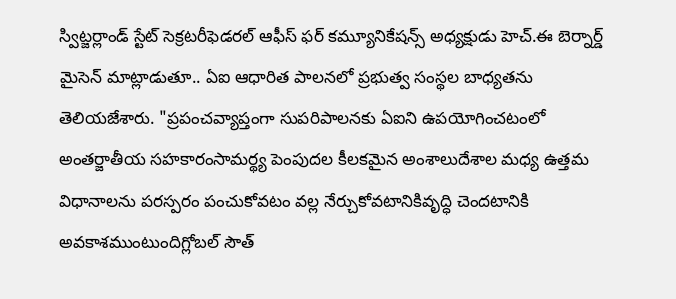స్విట్జర్లాండ్ స్టేట్ సెక్రటరీఫెడరల్ ఆఫీస్ ఫర్ కమ్యూనికేషన్స్ అధ్యక్షుడు హెచ్.ఈ బెర్నార్డ్‌ మైసెన్ మాట్లాడుతూ.. ఏఐ ఆధారిత పాలనలో ప్రభుత్వ సంస్థల బాధ్యతను తెలియజేశారు. "ప్రపంచవ్యాప్తంగా సుపరిపాలనకు ఏఐని ఉపయోగించటంలో అంతర్జాతీయ సహకారంసామర్థ్య పెంపుదల కీలకమైన అంశాలుదేశాల మధ్య ఉత్తమ విధానాలను పరస్పరం పంచుకోవటం వల్ల నేర్చుకోవటానికివృద్ధి చెందటానికి అవకాశముంటుందిగ్లోబల్ సౌత్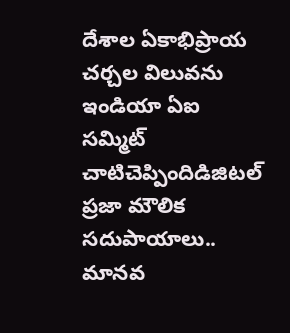దేశాల ఏకాభిప్రాయ చర్చల విలువను ఇండియా ఏఐ సమ్మిట్ చాటిచెప్పిందిడిజిటల్ ప్రజా మౌలిక సదుపాయాలు.. మానవ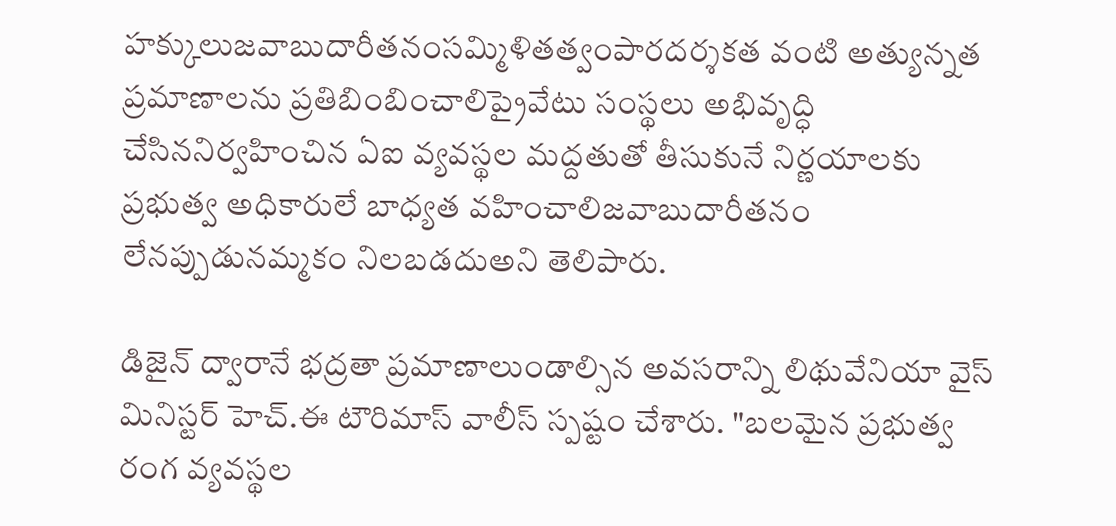హక్కులుజవాబుదారీతనంసమ్మిళితత్వంపారదర్శకత వంటి అత్యున్నత ప్రమాణాలను ప్రతిబింబించాలిప్రైవేటు సంస్థలు అభివృద్ధి చేసిననిర్వహించిన ఏఐ వ్యవస్థల మద్దతుతో తీసుకునే నిర్ణయాలకు ప్రభుత్వ అధికారులే బాధ్యత వహించాలిజవాబుదారీతనం లేనప్పుడునమ్మకం నిలబడదుఅని తెలిపారు.

డిజైన్ ద్వారానే భద్రతా ప్రమాణాలుండాల్సిన అవసరాన్ని లిథువేనియా వైస్ మినిస్టర్ హెచ్.ఈ టౌరిమాస్ వాలీస్ స్పష్టం చేశారు. "బలమైన ప్రభుత్వ రంగ వ్యవస్థల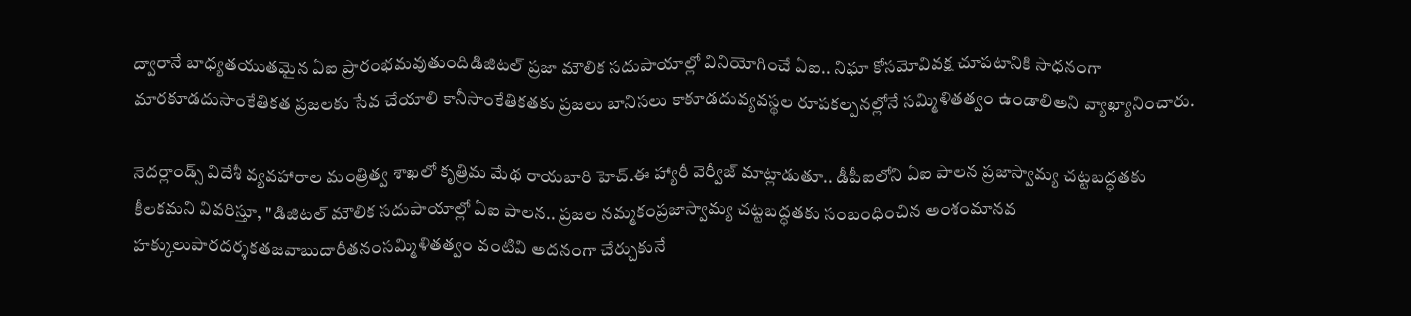ద్వారానే బాధ్యతయుతమైన ఏఐ ప్రారంభమవుతుందిడిజిటల్ ప్రజా మౌలిక సదుపాయాల్లో వినియోగించే ఏఐ.. నిఘా కోసమోవివక్ష చూపటానికి సాధనంగా మారకూడదుసాంకేతికత ప్రజలకు సేవ చేయాలి కానీసాంకేతికతకు ప్రజలు బానిసలు కాకూడదువ్యవస్థల రూపకల్పనల్లోనే సమ్మిళితత్వం ఉండాలిఅని వ్యాఖ్యానించారు.

నెదర్లాండ్స్ విదేశీ వ్యవహారాల మంత్రిత్వ శాఖలో కృత్రిమ మేథ రాయబారి హెచ్.ఈ హ్యారీ వెర్వీజ్ మాట్లాడుతూ.. డీపీఐలోని ఏఐ పాలన ప్రజాస్వామ్య చట్టబద్ధతకు కీలకమని వివరిస్తూ, "డిజిటల్ మౌలిక సదుపాయాల్లో ఏఐ పాలన.. ప్రజల నమ్మకంప్రజాస్వామ్య చట్టబద్ధతకు సంబంధించిన అంశంమానవ హక్కులుపారదర్శకతజవాబుదారీతనంసమ్మిళితత్వం వంటివి అదనంగా చేర్చుకునే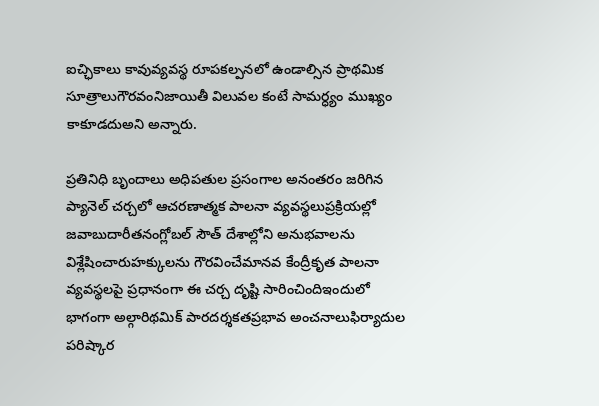ఐచ్ఛికాలు కావువ్యవస్థ రూపకల్పనలో ఉండాల్సిన ప్రాథమిక సూత్రాలుగౌరవంనిజాయితీ విలువల కంటే సామర్ధ్యం ముఖ్యం కాకూడదుఅని అన్నారు.

ప్రతినిధి బృందాలు అధిపతుల ప్రసంగాల అనంతరం జరిగిన ప్యానెల్ చర్చలో ఆచరణాత్మక పాలనా వ్యవస్థలుప్రక్రియల్లో జవాబుదారీతనంగ్లోబల్ సౌత్ దేశాల్లోని అనుభవాలను విశ్లేషించారుహక్కులను గౌరవించేమానవ కేంద్రీకృత పాలనా వ్యవస్థలపై ప్రధానంగా ఈ చర్చ దృష్టి సారించిందిఇందులో భాగంగా అల్గారిథమిక్ పారదర్శకతప్రభావ అంచనాలుఫిర్యాదుల పరిష్కార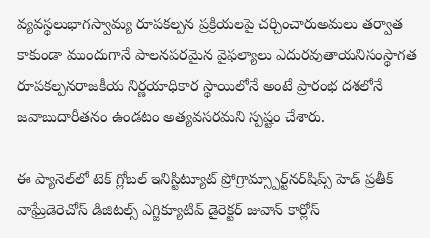వ్యవస్థలుభాగస్వామ్య రూపకల్పన ప్రక్రియలపై చర్చించారుఅమలు తర్వాత కాకుండా ముందుగానే పాలనపరమైన వైఫల్యాలు ఎదురవుతాయనిసంస్థాగత రూపకల్పనరాజకీయ నిర్ణయాధికార స్థాయిలోనే అంటే ప్రారంభ దశలోనే జవాబుదారీతనం ఉండటం అత్యవసరమని స్పష్టం చేశారు.

ఈ ప్యానెల్‌లో టెక్ గ్లోబల్ ఇనిస్టిట్యూట్ ప్రోగ్రామ్స్పార్ట్‌నర్‌షిప్స్ హెడ్ ప్రతీక్ వాఘ్రేడెరెచోస్ డిజిటల్స్ ఎగ్జిక్యూటివ్ డైరెక్టర్ జువాన్ కార్లోస్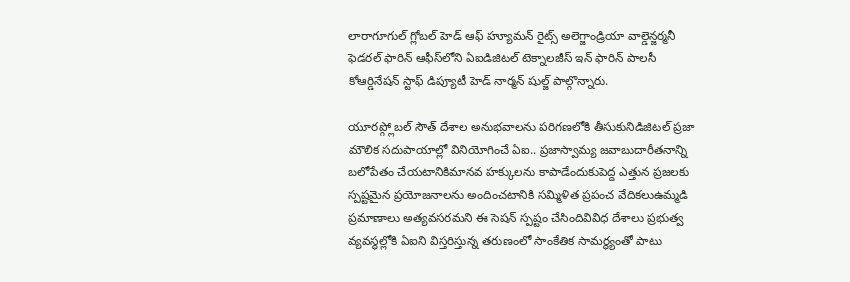లారాగూగుల్ గ్లోబల్ హెడ్ ఆఫ్ హ్యూమన్ రైట్స్ అలెగ్జాండ్రియా వాల్డెన్జర్మనీ ఫెడరల్ ఫారిన్ ఆఫీస్‌లోని ఏఐడిజిటల్ టెక్నాలజీస్ ఇన్ ఫారిన్ పాలసీ కోఆర్డినేషన్ స్టాఫ్ డిప్యూటీ హెడ్ నార్మన్ షుల్జ్ పాల్గొన్నారు.

యూరప్గ్లోబల్ సౌత్ దేశాల అనుభవాలను పరిగణలోకి తీసుకునిడిజిటల్ ప్రజా మౌలిక సదుపాయాల్లో వినియోగించే ఏఐ.. ప్రజాస్వామ్య జవాబుదారీతనాన్ని బలోపేతం చేయటానికిమానవ హక్కులను కాపాడేందుకుపెద్ద ఎత్తున ప్రజలకు స్పష్టమైన ప్రయోజనాలను అందించటానికి సమ్మిళిత ప్రపంచ వేదికలుఉమ్మడి ప్రమాణాలు అత్యవసరమని ఈ సెషన్ స్పష్టం చేసిందివివిధ దేశాలు ప్రభుత్వ వ్యవస్థల్లోకి ఏఐని విస్తరిస్తున్న తరుణంలో సాంకేతిక సామర్థ్యంతో పాటు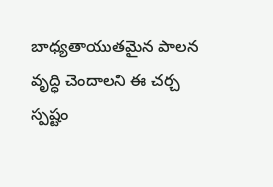బాధ్యతాయుతమైన పాలన వృద్ధి చెందాలని ఈ చర్చ స్పష్టం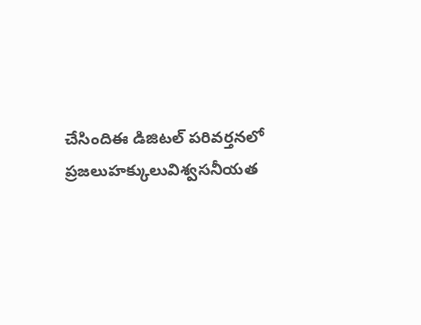చేసిందిఈ డిజిటల్ పరివర్తనలో ప్రజలుహక్కులువిశ్వసనీయత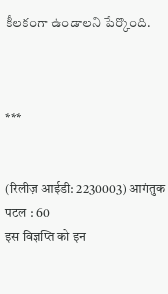కీలకంగా ఉండాలని పేర్కొంది.



***


(रिलीज़ आईडी: 2230003) आगंतुक पटल : 60
इस विज्ञप्ति को इन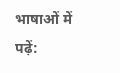भाषाओं में पढ़ें: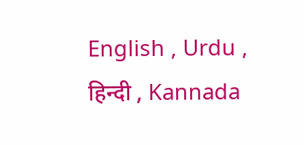English , Urdu , हिन्दी , Kannada